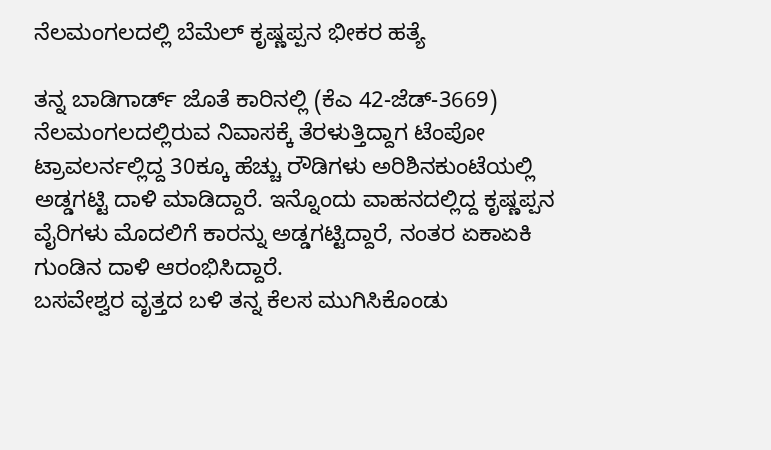ನೆಲಮಂಗಲದಲ್ಲಿ ಬೆಮೆಲ್ ಕೃಷ್ಣಪ್ಪನ ಭೀಕರ ಹತ್ಯೆ

ತನ್ನ ಬಾಡಿಗಾರ್ಡ್ ಜೊತೆ ಕಾರಿನಲ್ಲಿ (ಕೆಎ 42-ಜೆಡ್-3669) ನೆಲಮಂಗಲದಲ್ಲಿರುವ ನಿವಾಸಕ್ಕೆ ತೆರಳುತ್ತಿದ್ದಾಗ ಟೆಂಪೋ ಟ್ರಾವಲರ್ನಲ್ಲಿದ್ದ 30ಕ್ಕೂ ಹೆಚ್ಚು ರೌಡಿಗಳು ಅರಿಶಿನಕುಂಟೆಯಲ್ಲಿ ಅಡ್ಡಗಟ್ಟಿ ದಾಳಿ ಮಾಡಿದ್ದಾರೆ. ಇನ್ನೊಂದು ವಾಹನದಲ್ಲಿದ್ದ ಕೃಷ್ಣಪ್ಪನ ವೈರಿಗಳು ಮೊದಲಿಗೆ ಕಾರನ್ನು ಅಡ್ಡಗಟ್ಟಿದ್ದಾರೆ, ನಂತರ ಏಕಾಏಕಿ ಗುಂಡಿನ ದಾಳಿ ಆರಂಭಿಸಿದ್ದಾರೆ.
ಬಸವೇಶ್ವರ ವೃತ್ತದ ಬಳಿ ತನ್ನ ಕೆಲಸ ಮುಗಿಸಿಕೊಂಡು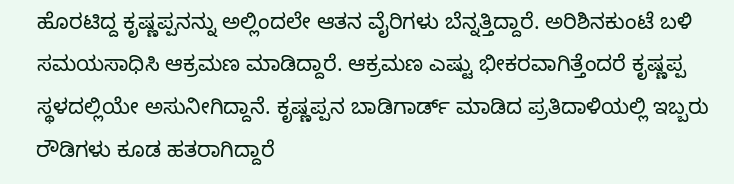ಹೊರಟಿದ್ದ ಕೃಷ್ಣಪ್ಪನನ್ನು ಅಲ್ಲಿಂದಲೇ ಆತನ ವೈರಿಗಳು ಬೆನ್ನತ್ತಿದ್ದಾರೆ. ಅರಿಶಿನಕುಂಟೆ ಬಳಿ ಸಮಯಸಾಧಿಸಿ ಆಕ್ರಮಣ ಮಾಡಿದ್ದಾರೆ. ಆಕ್ರಮಣ ಎಷ್ಟು ಭೀಕರವಾಗಿತ್ತೆಂದರೆ ಕೃಷ್ಣಪ್ಪ ಸ್ಥಳದಲ್ಲಿಯೇ ಅಸುನೀಗಿದ್ದಾನೆ. ಕೃಷ್ಣಪ್ಪನ ಬಾಡಿಗಾರ್ಡ್ ಮಾಡಿದ ಪ್ರತಿದಾಳಿಯಲ್ಲಿ ಇಬ್ಬರು ರೌಡಿಗಳು ಕೂಡ ಹತರಾಗಿದ್ದಾರೆ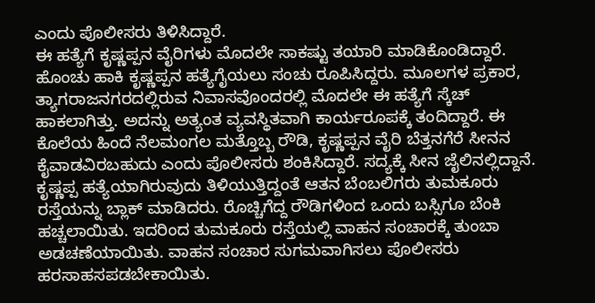ಎಂದು ಪೊಲೀಸರು ತಿಳಿಸಿದ್ದಾರೆ.
ಈ ಹತ್ಯೆಗೆ ಕೃಷ್ಣಪ್ಪನ ವೈರಿಗಳು ಮೊದಲೇ ಸಾಕಷ್ಟು ತಯಾರಿ ಮಾಡಿಕೊಂಡಿದ್ದಾರೆ. ಹೊಂಚು ಹಾಕಿ ಕೃಷ್ಣಪ್ಪನ ಹತ್ಯೆಗೈಯಲು ಸಂಚು ರೂಪಿಸಿದ್ದರು. ಮೂಲಗಳ ಪ್ರಕಾರ, ತ್ಯಾಗರಾಜನಗರದಲ್ಲಿರುವ ನಿವಾಸವೊಂದರಲ್ಲಿ ಮೊದಲೇ ಈ ಹತ್ಯೆಗೆ ಸ್ಕೆಚ್ ಹಾಕಲಾಗಿತ್ತು. ಅದನ್ನು ಅತ್ಯಂತ ವ್ಯವಸ್ಥಿತವಾಗಿ ಕಾರ್ಯರೂಪಕ್ಕೆ ತಂದಿದ್ದಾರೆ. ಈ ಕೊಲೆಯ ಹಿಂದೆ ನೆಲಮಂಗಲ ಮತ್ತೊಬ್ಬ ರೌಡಿ, ಕೃಷ್ಣಪ್ಪನ ವೈರಿ ಬೆತ್ತನಗೆರೆ ಸೀನನ ಕೈವಾಡವಿರಬಹುದು ಎಂದು ಪೊಲೀಸರು ಶಂಕಿಸಿದ್ದಾರೆ. ಸದ್ಯಕ್ಕೆ ಸೀನ ಜೈಲಿನಲ್ಲಿದ್ದಾನೆ.
ಕೃಷ್ಣಪ್ಪ ಹತ್ಯೆಯಾಗಿರುವುದು ತಿಳಿಯುತ್ತಿದ್ದಂತೆ ಆತನ ಬೆಂಬಲಿಗರು ತುಮಕೂರು ರಸ್ತೆಯನ್ನು ಬ್ಲಾಕ್ ಮಾಡಿದರು. ರೊಚ್ಚಿಗೆದ್ದ ರೌಡಿಗಳಿಂದ ಒಂದು ಬಸ್ಸಿಗೂ ಬೆಂಕಿ ಹಚ್ಚಲಾಯಿತು. ಇದರಿಂದ ತುಮಕೂರು ರಸ್ತೆಯಲ್ಲಿ ವಾಹನ ಸಂಚಾರಕ್ಕೆ ತುಂಬಾ ಅಡಚಣೆಯಾಯಿತು. ವಾಹನ ಸಂಚಾರ ಸುಗಮವಾಗಿಸಲು ಪೊಲೀಸರು ಹರಸಾಹಸಪಡಬೇಕಾಯಿತು.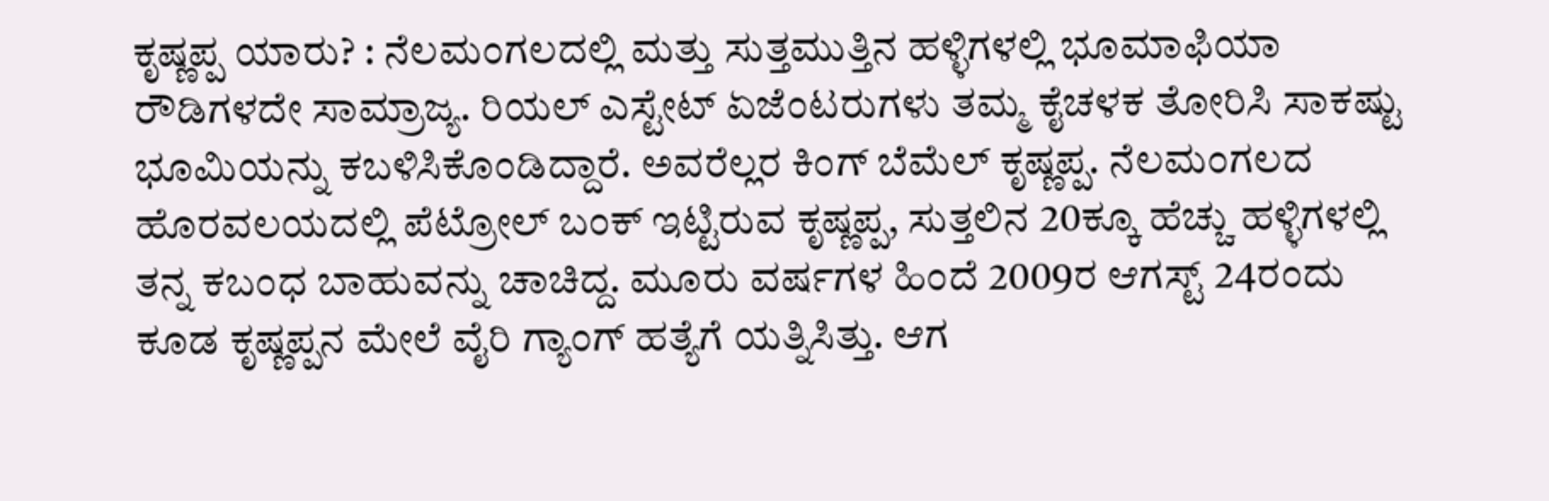ಕೃಷ್ಣಪ್ಪ ಯಾರು? : ನೆಲಮಂಗಲದಲ್ಲಿ ಮತ್ತು ಸುತ್ತಮುತ್ತಿನ ಹಳ್ಳಿಗಳಲ್ಲಿ ಭೂಮಾಫಿಯಾ ರೌಡಿಗಳದೇ ಸಾಮ್ರಾಜ್ಯ. ರಿಯಲ್ ಎಸ್ಟೇಟ್ ಏಜೆಂಟರುಗಳು ತಮ್ಮ ಕೈಚಳಕ ತೋರಿಸಿ ಸಾಕಷ್ಟು ಭೂಮಿಯನ್ನು ಕಬಳಿಸಿಕೊಂಡಿದ್ದಾರೆ. ಅವರೆಲ್ಲರ ಕಿಂಗ್ ಬೆಮೆಲ್ ಕೃಷ್ಣಪ್ಪ. ನೆಲಮಂಗಲದ ಹೊರವಲಯದಲ್ಲಿ ಪೆಟ್ರೋಲ್ ಬಂಕ್ ಇಟ್ಟಿರುವ ಕೃಷ್ಣಪ್ಪ, ಸುತ್ತಲಿನ 20ಕ್ಕೂ ಹೆಚ್ಚು ಹಳ್ಳಿಗಳಲ್ಲಿ ತನ್ನ ಕಬಂಧ ಬಾಹುವನ್ನು ಚಾಚಿದ್ದ. ಮೂರು ವರ್ಷಗಳ ಹಿಂದೆ 2009ರ ಆಗಸ್ಟ್ 24ರಂದು ಕೂಡ ಕೃಷ್ಣಪ್ಪನ ಮೇಲೆ ವೈರಿ ಗ್ಯಾಂಗ್ ಹತ್ಯೆಗೆ ಯತ್ನಿಸಿತ್ತು. ಆಗ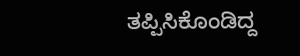ತಪ್ಪಿಸಿಕೊಂಡಿದ್ದ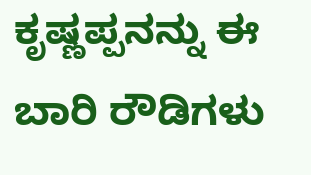ಕೃಷ್ಣಪ್ಪನನ್ನು ಈ ಬಾರಿ ರೌಡಿಗಳು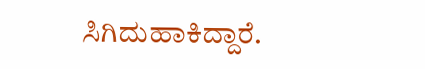ಸಿಗಿದುಹಾಕಿದ್ದಾರೆ.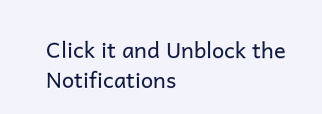Click it and Unblock the Notifications